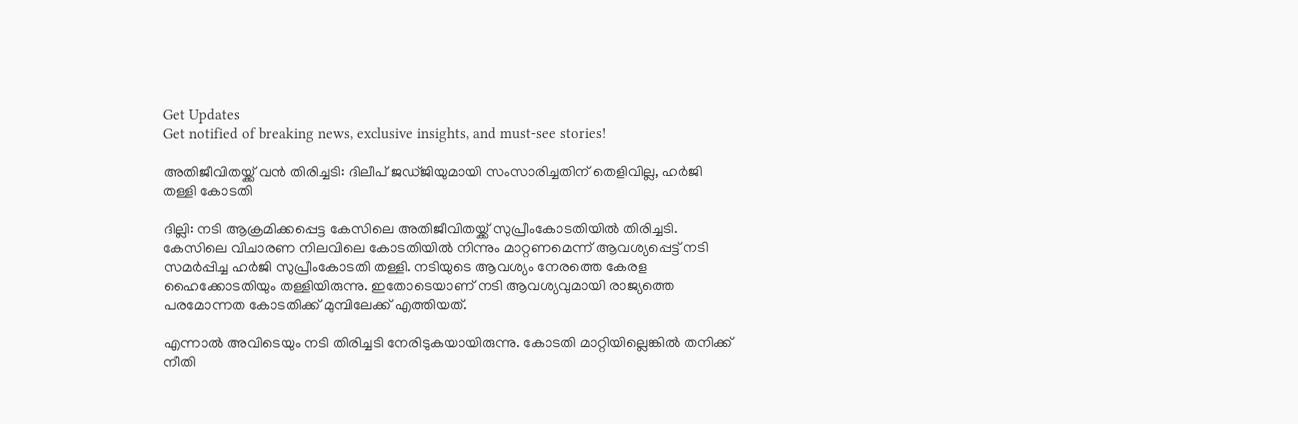Get Updates
Get notified of breaking news, exclusive insights, and must-see stories!

അതിജീവിതയ്ക്ക് വന്‍ തിരിച്ചടി: ദിലീപ് ജഡ്ജിയുമായി സംസാരിച്ചതിന് തെളിവില്ല, ഹർജി തള്ളി കോടതി

ദില്ലി: നടി ആക്രമിക്കപ്പെട്ട കേസിലെ അതിജീവിതയ്ക്ക് സുപ്രീംകോടതിയില്‍ തിരിച്ചടി. കേസിലെ വിചാരണ നിലവിലെ കോടതിയില്‍ നിന്നും മാറ്റണമെന്ന് ആവശ്യപ്പെട്ട് നടി സമർപ്പിച്ച ഹർജി സുപ്രീംകോടതി തള്ളി. നടിയുടെ ആവശ്യം നേരത്തെ കേരള ഹൈക്കോടതിയും തള്ളിയിരുന്നു. ഇതോടെയാണ് നടി ആവശ്യവുമായി രാജ്യത്തെ പരമോന്നത കോടതിക്ക് മുമ്പിലേക്ക് എത്തിയത്.

എന്നാല്‍ അവിടെയും നടി തിരിച്ചടി നേരിടുകയായിരുന്നു. കോടതി മാറ്റിയില്ലെങ്കില്‍ തനിക്ക് നീതി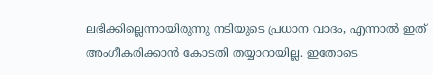ലഭിക്കില്ലെന്നായിരുന്നു നടിയുടെ പ്രധാന വാദം, എന്നാല്‍ ഇത് അംഗീകരിക്കാന്‍ കോടതി തയ്യാറായില്ല. ഇതോടെ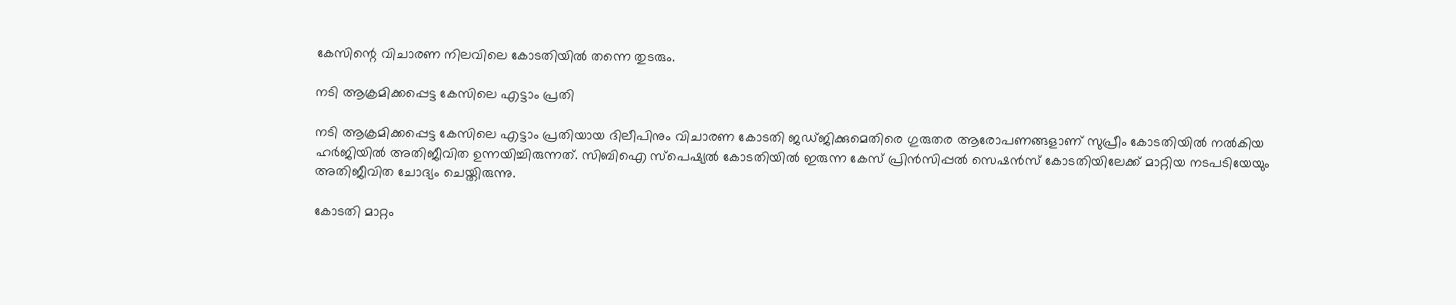കേസിന്റെ വിചാരണ നിലവിലെ കോടതിയില്‍ തന്നെ തുടരും.

നടി ആക്രമിക്കപ്പെട്ട കേസിലെ എട്ടാം പ്രതി

നടി ആക്രമിക്കപ്പെട്ട കേസിലെ എട്ടാം പ്രതിയായ ദിലീപിനും വിചാരണ കോടതി ജഡ്ജിക്കുമെതിരെ ഗുരുതര ആരോപണങ്ങളാണ് സുപ്രീം കോടതിയിൽ നൽകിയ ഹർജിയിൽ അതിജീവിത ഉന്നയിച്ചിരുന്നത്. സിബിഐ സ്പെഷ്യൽ കോടതിയിൽ ഇരുന്ന കേസ് പ്രിൻസിപ്പൽ സെഷൻസ് കോടതിയിലേക്ക് മാറ്റിയ നടപടിയേയും അതിജീവിത ചോദ്യം ചെയ്തിരുന്നു.

കോടതി മാറ്റം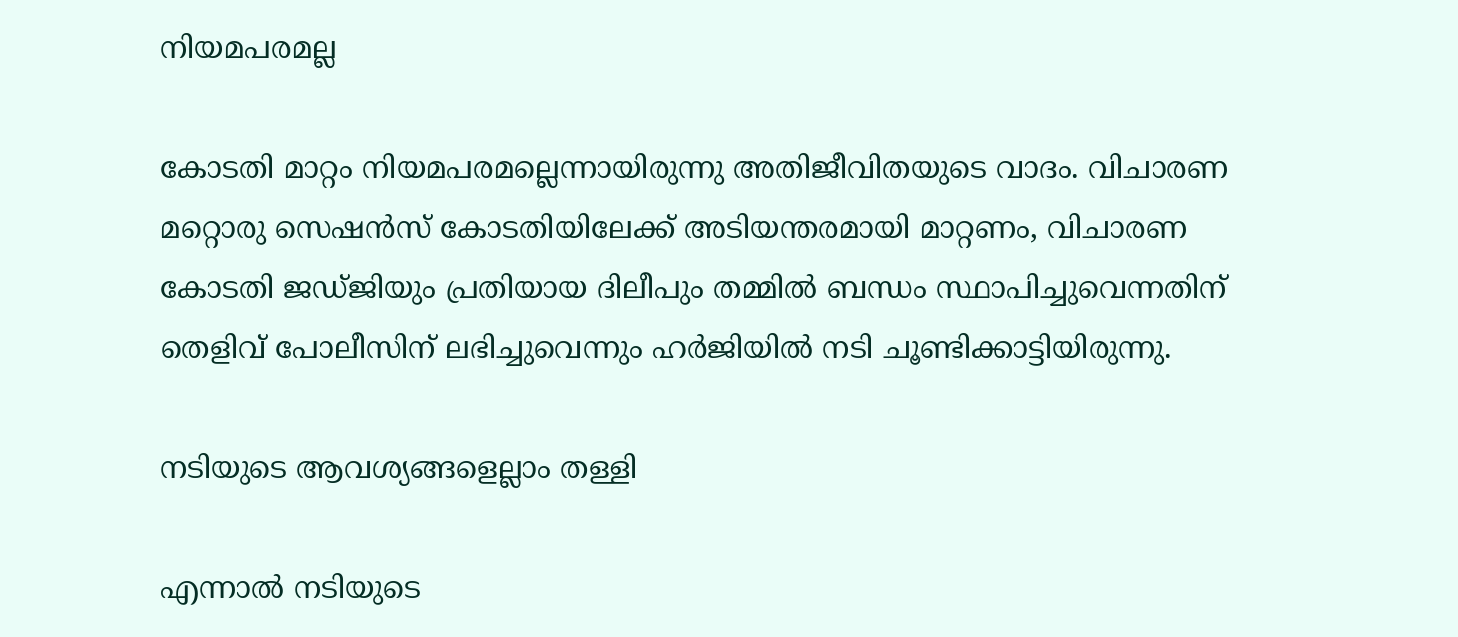നിയമപരമല്ല

കോടതി മാറ്റം നിയമപരമല്ലെന്നായിരുന്നു അതിജീവിതയുടെ വാദം. വിചാരണ മറ്റൊരു സെഷൻസ് കോടതിയിലേക്ക് അടിയന്തരമായി മാറ്റണം, വിചാരണ കോടതി ജഡ്ജിയും പ്രതിയായ ദിലീപും തമ്മിൽ ബന്ധം സ്ഥാപിച്ചുവെന്നതിന് തെളിവ് പോലീസിന് ലഭിച്ചുവെന്നും ഹർജിയില്‍ നടി ചൂണ്ടിക്കാട്ടിയിരുന്നു.

നടിയുടെ ആവശ്യങ്ങളെല്ലാം തള്ളി

എന്നാല്‍ നടിയുടെ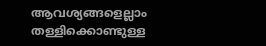ആവശ്യങ്ങളെല്ലാം തള്ളിക്കൊണ്ടുള്ള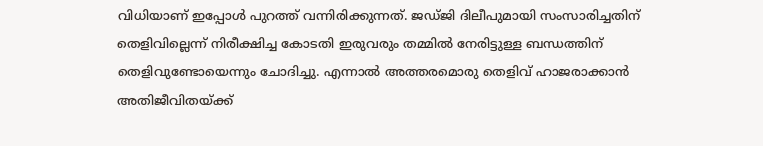വിധിയാണ് ഇപ്പോള്‍ പുറത്ത് വന്നിരിക്കുന്നത്. ജഡ്ജി ദിലീപുമായി സംസാരിച്ചതിന് തെളിവില്ലെന്ന് നിരീക്ഷിച്ച കോടതി ഇരുവരും തമ്മില്‍ നേരിട്ടുള്ള ബന്ധത്തിന് തെളിവുണ്ടോയെന്നും ചോദിച്ചു. എന്നാല്‍ അത്തരമൊരു തെളിവ് ഹാജരാക്കാന്‍ അതിജീവിതയ്ക്ക്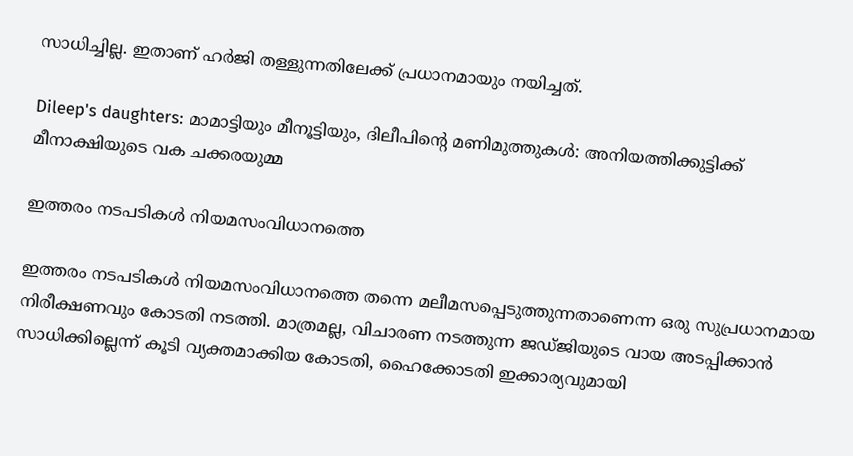സാധിച്ചില്ല. ഇതാണ് ഹർജി തള്ളുന്നതിലേക്ക് പ്രധാനമായും നയിച്ചത്.

Dileep's daughters: മാമാട്ടിയും മീനൂട്ടിയും, ദിലീപിന്റെ മണിമുത്തുകള്‍: അനിയത്തിക്കുട്ടിക്ക് മീനാക്ഷിയുടെ വക ചക്കരയുമ്മ

ഇത്തരം നടപടികള്‍ നിയമസംവിധാനത്തെ

ഇത്തരം നടപടികള്‍ നിയമസംവിധാനത്തെ തന്നെ മലീമസപ്പെടുത്തുന്നതാണെന്ന ഒരു സുപ്രധാനമായ നിരീക്ഷണവും കോടതി നടത്തി. മാത്രമല്ല, വിചാരണ നടത്തുന്ന ജഡ്ജിയുടെ വായ അടപ്പിക്കാന്‍ സാധിക്കില്ലെന്ന് കൂടി വ്യക്തമാക്കിയ കോടതി, ഹൈക്കോടതി ഇക്കാര്യവുമായി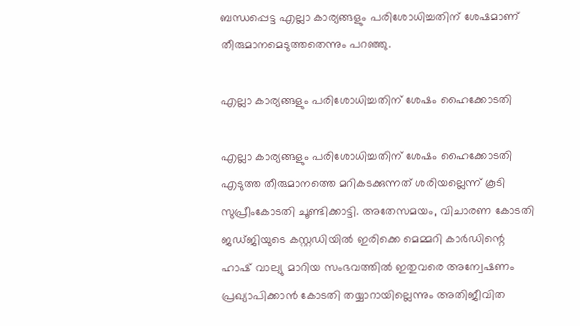ബന്ധപ്പെട്ട എല്ലാ കാര്യങ്ങളും പരിശോധിച്ചതിന് ശേഷമാണ് തീരുമാനമെടുത്തതെന്നും പറഞ്ഞു.

എല്ലാ കാര്യങ്ങളും പരിശോധിച്ചതിന് ശേഷം ഹൈക്കോടതി

എല്ലാ കാര്യങ്ങളും പരിശോധിച്ചതിന് ശേഷം ഹൈക്കോടതി എടുത്ത തീരുമാനത്തെ മറികടക്കുന്നത് ശരിയല്ലെന്ന് കൂടി സുപ്രീംകോടതി ചൂണ്ടിക്കാട്ടി. അതേസമയം, വിചാരണ കോടതി ജഡ്ജിയുടെ കസ്റ്റഡിയിൽ ഇരിക്കെ മെമ്മറി കാർഡിന്റെ ഹാഷ് വാല്യു മാറിയ സംഭവത്തിൽ ഇതുവരെ അന്വേഷണം പ്രഖ്യാപിക്കാൻ കോടതി തയ്യാറായില്ലെന്നും അതിജീവിത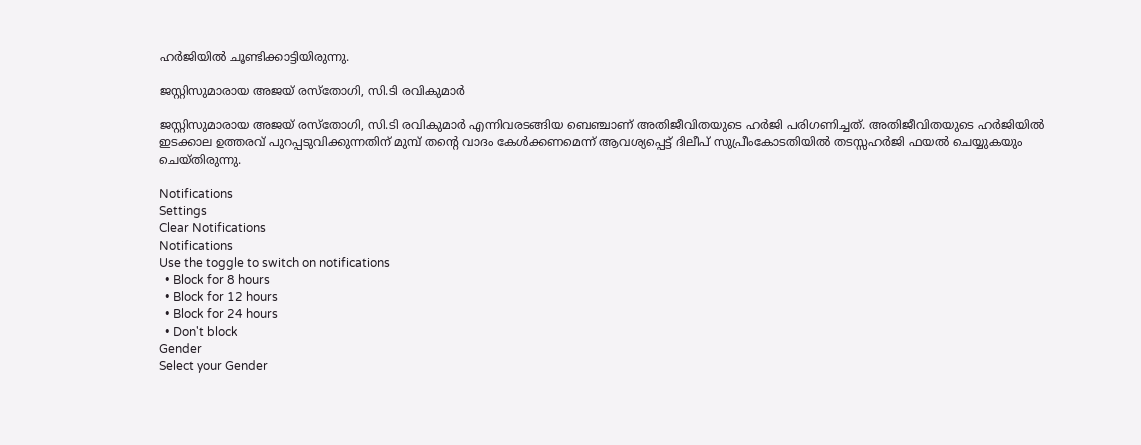ഹർജിയിൽ ചൂണ്ടിക്കാട്ടിയിരുന്നു.

ജസ്റ്റിസുമാരായ അജയ് രസ്‌തോഗി, സി.ടി രവികുമാര്‍

ജസ്റ്റിസുമാരായ അജയ് രസ്‌തോഗി, സി.ടി രവികുമാര്‍ എന്നിവരടങ്ങിയ ബെഞ്ചാണ് അതിജീവിതയുടെ ഹര്‍ജി പരിഗണിച്ചത്. അതിജീവിതയുടെ ഹര്‍ജിയില്‍ ഇടക്കാല ഉത്തരവ് പുറപ്പടുവിക്കുന്നതിന് മുമ്പ് തന്റെ വാദം കേള്‍ക്കണമെന്ന് ആവശ്യപ്പെട്ട് ദിലീപ് സുപ്രീംകോടതിയില്‍ തടസ്സഹര്‍ജി ഫയല്‍ ചെയ്യുകയും ചെയ്തിരുന്നു.

Notifications
Settings
Clear Notifications
Notifications
Use the toggle to switch on notifications
  • Block for 8 hours
  • Block for 12 hours
  • Block for 24 hours
  • Don't block
Gender
Select your Gender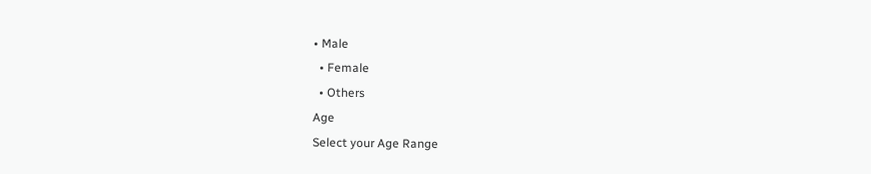• Male
  • Female
  • Others
Age
Select your Age Range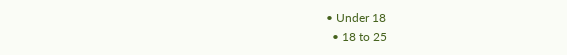• Under 18
  • 18 to 25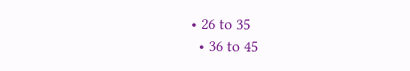• 26 to 35
  • 36 to 45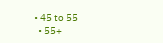• 45 to 55
  • 55+